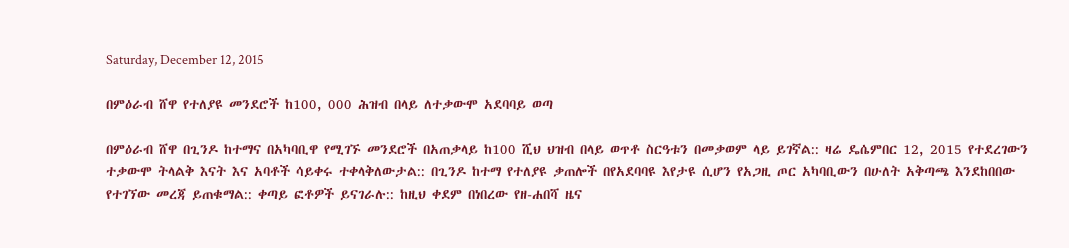Saturday, December 12, 2015

በምዕራብ ሸዋ የተለያዩ መንደሮች ከ100, 000 ሕዝብ በላይ ለተቃውሞ አደባባይ ወጣ

በምዕራብ ሸዋ በጊንዶ ከተማና በአካባቢዋ የሚገኙ መንደሮች በአጠቃላይ ከ100 ሺህ ህዝብ በላይ ወጥቶ ስርዓቱን በመቃወም ላይ ይገኛል:: ዛሬ ዴሴምበር 12, 2015 የተደረገውን ተቃውሞ ትላልቅ እናት እና አባቶች ሳይቀሩ ተቀላቅለውታል:: በጊንዶ ከተማ የተለያዩ ቃጠሎች በየአደባባዩ እየታዩ ሲሆን የአጋዚ ጦር አካባቢውን በሁለት አቅጣጫ እንደከበበው የተገኘው መረጃ ይጠቁማል:: ቀጣይ ፎቶዎች ይናገራሉ:: ከዚህ ቀደም በነበረው የዘ-ሐበሻ ዜና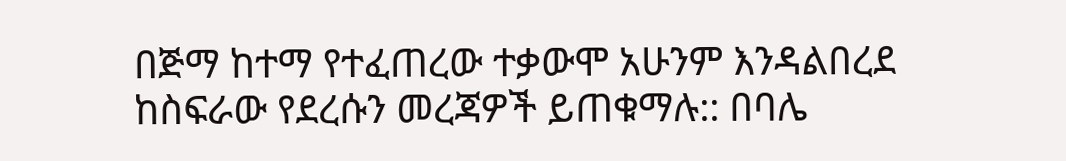በጅማ ከተማ የተፈጠረው ተቃውሞ አሁንም እንዳልበረደ ከስፍራው የደረሱን መረጃዎች ይጠቁማሉ:: በባሌ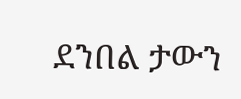ደንበል ታውን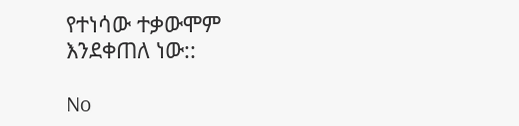የተነሳው ተቃውሞም እንደቀጠለ ነው::

No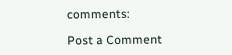comments:

Post a Comment